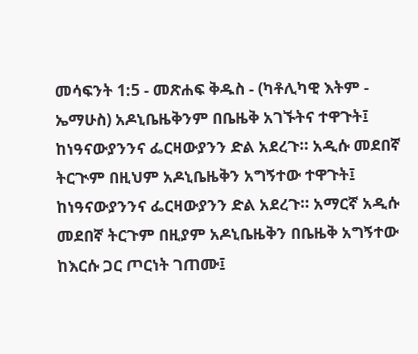መሳፍንት 1:5 - መጽሐፍ ቅዱስ - (ካቶሊካዊ እትም - ኤማሁስ) አዶኒቤዜቅንም በቤዜቅ አገኙትና ተዋጉት፤ ከነዓናውያንንና ፌርዛውያንን ድል አደረጉ። አዲሱ መደበኛ ትርጒም በዚህም አዶኒቤዜቅን አግኝተው ተዋጉት፤ ከነዓናውያንንና ፌርዛውያንን ድል አደረጉ። አማርኛ አዲሱ መደበኛ ትርጉም በዚያም አዶኒቤዜቅን በቤዜቅ አግኝተው ከእርሱ ጋር ጦርነት ገጠሙ፤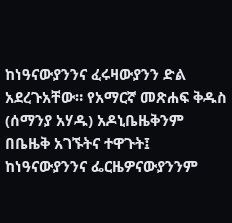ከነዓናውያንንና ፈሩዛውያንን ድል አደረጉአቸው። የአማርኛ መጽሐፍ ቅዱስ (ሰማንያ አሃዱ) አዶኒቤዜቅንም በቤዜቅ አገኙትና ተዋጉት፤ ከነዓናውያንንና ፌርዜዎናውያንንም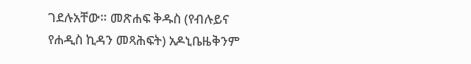ገደሉአቸው። መጽሐፍ ቅዱስ (የብሉይና የሐዲስ ኪዳን መጻሕፍት) አዶኒቤዜቅንም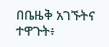በቤዜቅ አገኙትና ተዋጉት፥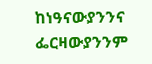ከነዓናውያንንና ፌርዛውያንንም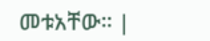መቱአቸው። |